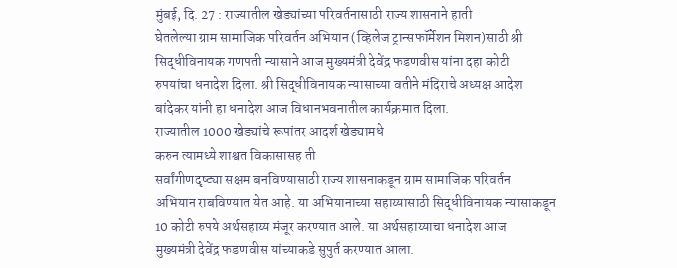मुंबई, दि. 27 : राज्यातील खेड्यांच्या परिवर्तनासाठी राज्य शासनाने हाती
घेतलेल्या ग्राम सामाजिक परिवर्तन अभियान (व्हिलेज ट्रान्सफॉर्मेशन मिशन)साठी श्री
सिद्धीविनायक गणपती न्यासाने आज मुख्यमंत्री देवेंद्र फडणवीस यांना दहा कोटी
रुपयांचा धनादेश दिला. श्री सिद्धीविनायक न्यासाच्या वतीने मंदिराचे अध्यक्ष आदेश
बांदेकर यांनी हा धनादेश आज विधानभवनातील कार्यक्रमात दिला.
राज्यातील 1000 खेड्यांचे रूपांतर आदर्श खेड्यामधे
करुन त्यामध्ये शाश्वत विकासासह ती
सर्वांगीणदृष्ट्या सक्षम बनविण्यासाठी राज्य शासनाकडून ग्राम सामाजिक परिवर्तन
अभियान राबविण्यात येत आहे. या अभियानाच्या सहाय्यासाठी सिद्धीविनायक न्यासाकडून
10 कोटी रुपये अर्थसहाय्य मंजूर करण्यात आले. या अर्थसहाय्याचा धनादेश आज
मुख्यमंत्री देवेंद्र फडणवीस यांच्याकडे सुपुर्त करण्यात आला.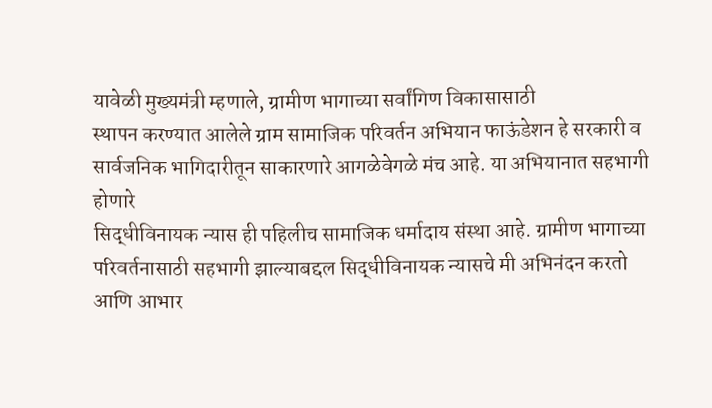यावेळी मुख्यमंत्री म्हणाले, ग्रामीण भागाच्या सर्वांगिण विकासासाठी
स्थापन करण्यात आलेले ग्राम सामाजिक परिवर्तन अभियान फाऊंडेशन हे सरकारी व
सार्वजनिक भागिदारीतून साकारणारे आगळेवेगळे मंच आहे. या अभियानात सहभागी होणारे
सिद्धीविनायक न्यास ही पहिलीच सामाजिक धर्मादाय संस्था आहे. ग्रामीण भागाच्या
परिवर्तनासाठी सहभागी झाल्याबद्दल सिद्धीविनायक न्यासचे मी अभिनंदन करतो आणि आभार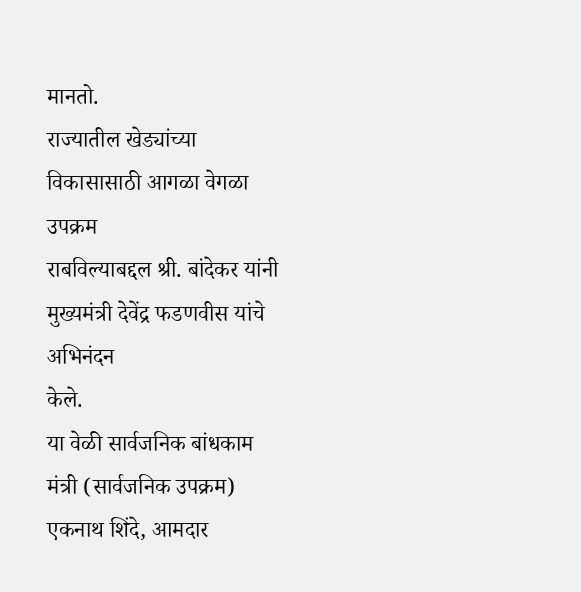मानतो.
राज्यातील खेड्यांच्या विकासासाठी आगळा वेगळा उपक्रम
राबविल्याबद्दल श्री. बांदेकर यांनी मुख्यमंत्री देवेंद्र फडणवीस यांचे अभिनंदन
केले.
या वेळी सार्वजनिक बांधकाम मंत्री (सार्वजनिक उपक्रम)
एकनाथ शिंदे, आमदार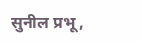सुनील प्रभू,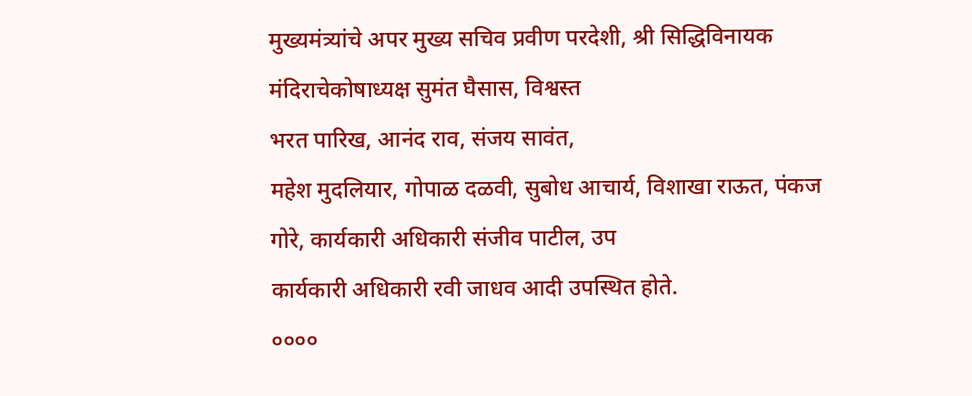मुख्यमंत्र्यांचे अपर मुख्य सचिव प्रवीण परदेशी, श्री सिद्धिविनायक मंदिराचेकोषाध्यक्ष सुमंत घैसास, विश्वस्त
भरत पारिख, आनंद राव, संजय सावंत,
महेश मुदलियार, गोपाळ दळवी, सुबोध आचार्य, विशाखा राऊत, पंकज
गोरे, कार्यकारी अधिकारी संजीव पाटील, उप
कार्यकारी अधिकारी रवी जाधव आदी उपस्थित होते.
००००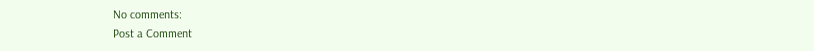No comments:
Post a Comment